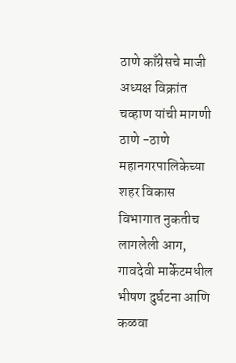ठाणे काँग्रेसचे माजी अध्यक्ष विक्रांत चव्हाण यांची मागणी
ठाणे -ठाणे महानगरपालिकेच्या शहर विकास विभागात नुकतीच लागलेली आग, गावदेवी मार्केटमधील भीषण दुर्घटना आणि कळवा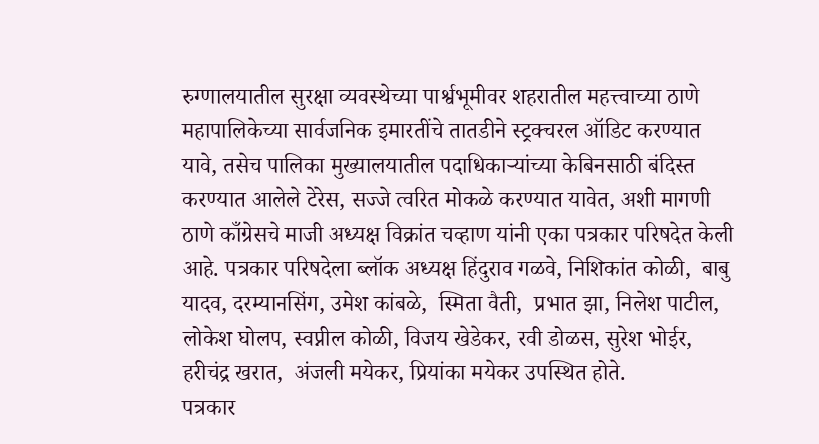रुग्णालयातील सुरक्षा व्यवस्थेच्या पार्श्वभूमीवर शहरातील महत्त्वाच्या ठाणे महापालिकेच्या सार्वजनिक इमारतींचे तातडीने स्ट्रक्चरल ऑडिट करण्यात यावे, तसेच पालिका मुख्यालयातील पदाधिकाऱ्यांच्या केबिनसाठी बंदिस्त करण्यात आलेले टेरेस, सज्जे त्वरित मोकळे करण्यात यावेत, अशी मागणी ठाणे काँग्रेसचे माजी अध्यक्ष विक्रांत चव्हाण यांनी एका पत्रकार परिषदेत केली आहे. पत्रकार परिषदेला ब्लॉक अध्यक्ष हिंदुराव गळवे, निशिकांत कोळी,  बाबु यादव, दरम्यानसिंग, उमेश कांबळे,  स्मिता वैती,  प्रभात झा, निलेश पाटील, लोकेश घोलप, स्वप्नील कोळी, विजय खेडेकर, रवी डोळस, सुरेश भोईर, हरीचंद्र खरात,  अंजली मयेकर, प्रियांका मयेकर उपस्थित होते.
पत्रकार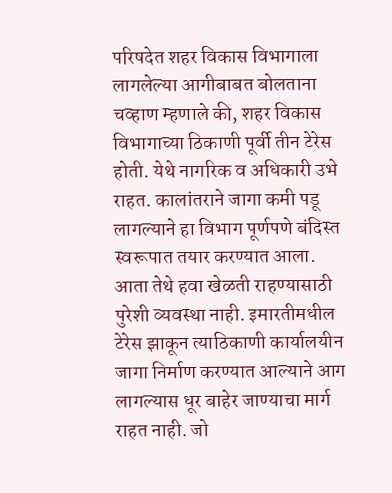परिषदेत शहर विकास विभागाला लागलेल्या आगीबाबत बोलताना चव्हाण म्हणाले की, शहर विकास विभागाच्या ठिकाणी पूर्वी तीन टेरेस होती. येथे नागरिक व अधिकारी उभे राहत. कालांतराने जागा कमी पडू लागल्याने हा विभाग पूर्णपणे बंदिस्त स्वरूपात तयार करण्यात आला. आता तेथे हवा खेळती राहण्यासाठी पुरेशी व्यवस्था नाही. इमारतीमधील टेरेस झाकून त्याठिकाणी कार्यालयीन जागा निर्माण करण्यात आल्याने आग लागल्यास धूर बाहेर जाण्याचा मार्ग राहत नाही. जो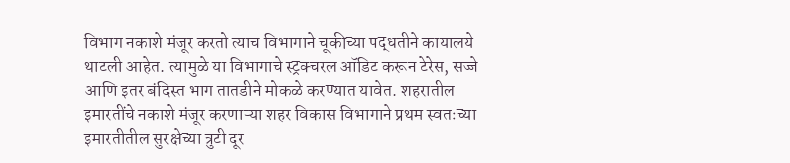विभाग नकाशे मंजूर करतो त्याच विभागाने चूकीच्या पद्धतीने कायालये थाटली आहेत. त्यामुळे या विभागाचे स्ट्रक्चरल ऑडिट करून टेरेस, सज्जे आणि इतर बंदिस्त भाग तातडीने मोकळे करण्यात यावेत. शहरातील इमारतींचे नकाशे मंजूर करणाऱ्या शहर विकास विभागाने प्रथम स्वतःच्या इमारतीतील सुरक्षेच्या त्रुटी दूर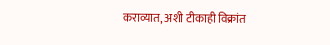कराव्यात, अशी टीकाही विक्रांत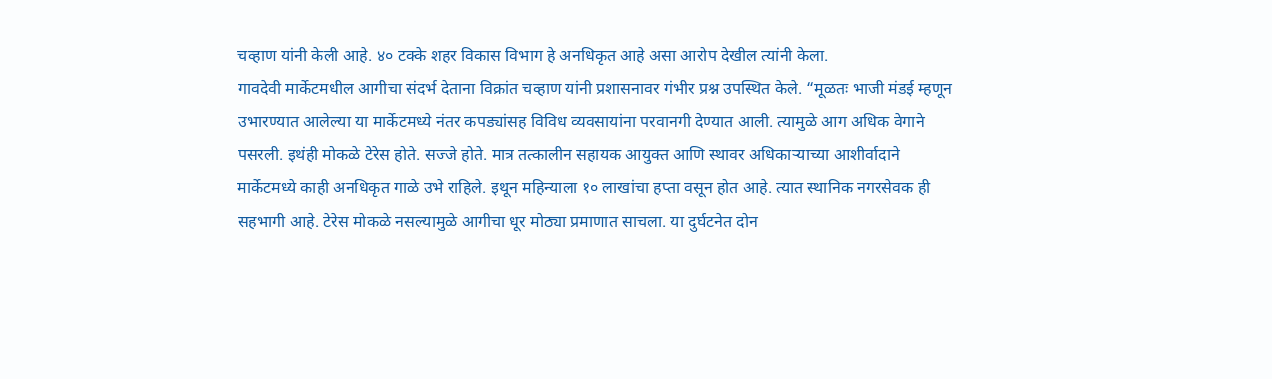चव्हाण यांनी केली आहे. ४० टक्के शहर विकास विभाग हे अनधिकृत आहे असा आरोप देखील त्यांनी केला.
गावदेवी मार्केटमधील आगीचा संदर्भ देताना विक्रांत चव्हाण यांनी प्रशासनावर गंभीर प्रश्न उपस्थित केले. “मूळतः भाजी मंडई म्हणून उभारण्यात आलेल्या या मार्केटमध्ये नंतर कपड्यांसह विविध व्यवसायांना परवानगी देण्यात आली. त्यामुळे आग अधिक वेगाने पसरली. इथंही मोकळे टेरेस होते. सज्जे होते. मात्र तत्कालीन सहायक आयुक्त आणि स्थावर अधिकाऱ्याच्या आशीर्वादाने  मार्केटमध्ये काही अनधिकृत गाळे उभे राहिले. इथून महिन्याला १० लाखांचा हप्ता वसून होत आहे. त्यात स्थानिक नगरसेवक ही सहभागी आहे. टेरेस मोकळे नसल्यामुळे आगीचा धूर मोठ्या प्रमाणात साचला. या दुर्घटनेत दोन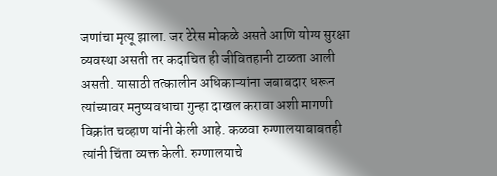जणांचा मृत्यू झाला. जर टेरेस मोकळे असते आणि योग्य सुरक्षा व्यवस्था असती तर कदाचित ही जीवितहानी टाळता आली असती. यासाठी तत्कालीन अधिकाऱ्यांना जबाबदार धरून त्यांच्यावर मनुष्यवधाचा गुन्हा दाखल करावा अशी मागणी विक्रांत चव्हाण यांनी केली आहे. कळवा रुग्णालयाबाबतही त्यांनी चिंता व्यक्त केली. रुग्णालयाचे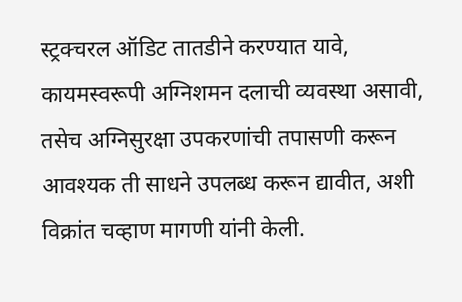स्ट्रक्चरल ऑडिट तातडीने करण्यात यावे, कायमस्वरूपी अग्निशमन दलाची व्यवस्था असावी, तसेच अग्निसुरक्षा उपकरणांची तपासणी करून आवश्यक ती साधने उपलब्ध करून द्यावीत, अशी विक्रांत चव्हाण मागणी यांनी केली.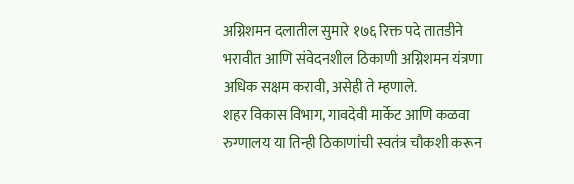अग्निशमन दलातील सुमारे १७६ रिक्त पदे तातडीने भरावीत आणि संवेदनशील ठिकाणी अग्निशमन यंत्रणा अधिक सक्षम करावी, असेही ते म्हणाले.
शहर विकास विभाग, गावदेवी मार्केट आणि कळवा रुग्णालय या तिन्ही ठिकाणांची स्वतंत्र चौकशी करून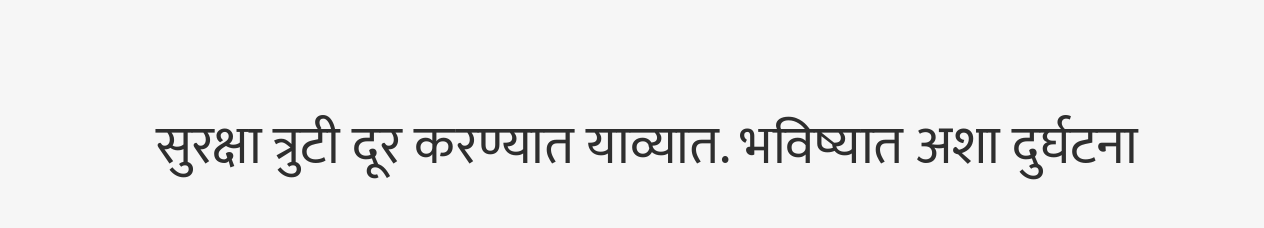सुरक्षा त्रुटी दूर करण्यात याव्यात. भविष्यात अशा दुर्घटना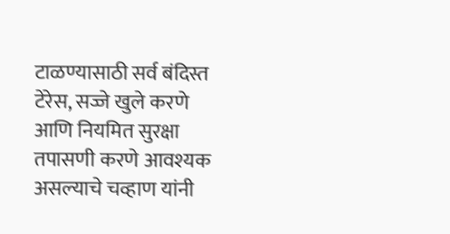टाळण्यासाठी सर्व बंदिस्त टेरेस, सज्जे खुले करणे आणि नियमित सुरक्षा तपासणी करणे आवश्यक असल्याचे चव्हाण यांनी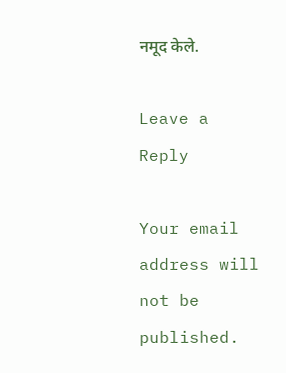नमूद केले.

Leave a Reply

Your email address will not be published.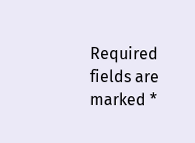Required fields are marked *